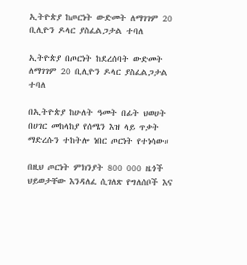ኢትዮጵያ ከጦርነት ውድመት ለማገገም 20 ቢሊዮን ዶላር ያስፈልጋታል ተባለ

ኢትዮጵያ በጦርነት ከደረሰባት ውድመት ለማገገም 20 ቢሊዮን ዶላር ያስፈልጋታል ተባለ

በኢትዮጵያ ከሁለት ዓመት በፊት ህወሀት በሀገር መከላከያ የሰሜን እዝ ላይ ጥቃት ማድረሱን ተከትሎ ነበር ጦርነት የተነሳው።

በዚህ ጦርነት ምክንያት 800 000 ዜጎች ህይወታቸው እንዳለፈ ሲገለጽ የግለሰቦች እና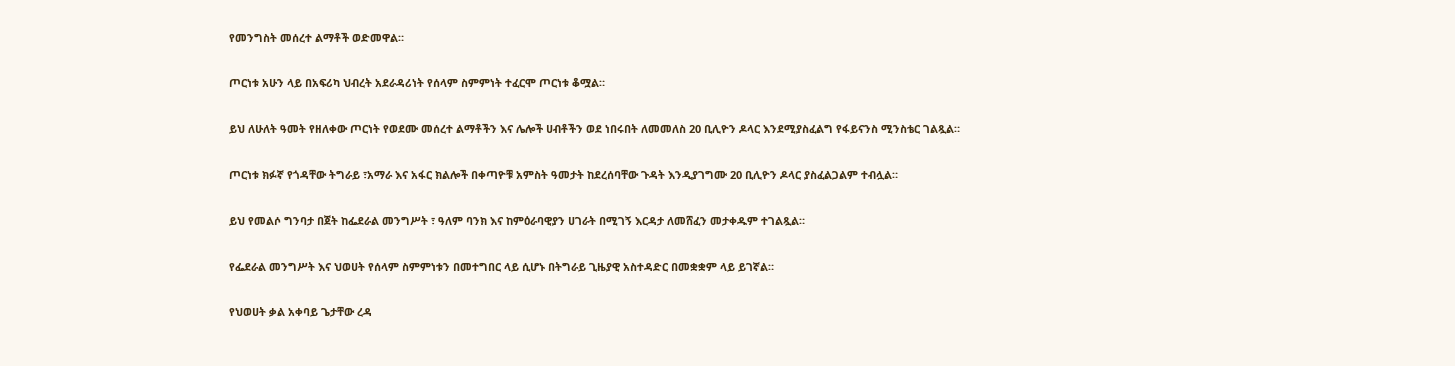የመንግስት መሰረተ ልማቶች ወድመዋል።

ጦርነቱ አሁን ላይ በአፍሪካ ህብረት አደራዳሪነት የሰላም ስምምነት ተፈርሞ ጦርነቱ ቆሟል።

ይህ ለሁለት ዓመት የዘለቀው ጦርነት የወደሙ መሰረተ ልማቶችን እና ሌሎች ሀብቶችን ወደ ነበሩበት ለመመለስ 20 ቢሊዮን ዶላር እንደሚያስፈልግ የፋይናንስ ሚንስቴር ገልጿል።

ጦርነቱ ክፉኛ የጎዳቸው ትግራይ ፣አማራ እና አፋር ክልሎች በቀጣዮቹ አምስት ዓመታት ከደረሰባቸው ጉዳት እንዲያገግሙ 20 ቢሊዮን ዶላር ያስፈልጋልም ተብሏል።

ይህ የመልሶ ግንባታ በጀት ከፌደራል መንግሥት ፣ ዓለም ባንክ እና ከምዕራባዊያን ሀገራት በሚገኝ እርዳታ ለመሸፈን መታቀዱም ተገልጿል።

የፌደራል መንግሥት እና ህወሀት የሰላም ስምምነቱን በመተግበር ላይ ሲሆኑ በትግራይ ጊዜያዊ አስተዳድር በመቋቋም ላይ ይገኛል።

የህወሀት ቃል አቀባይ ጌታቸው ረዳ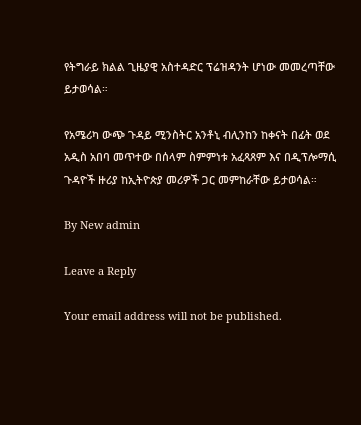የትግራይ ክልል ጊዜያዊ አስተዳድር ፕሬዝዳንት ሆነው መመረጣቸው ይታወሳል።

የአሜሪካ ውጭ ጉዳይ ሚንስትር አንቶኒ ብሊንከን ከቀናት በፊት ወደ አዲስ አበባ መጥተው በሰላም ስምምነቱ አፈጻጸም እና በዲፕሎማሲ ጉዳዮች ዙሪያ ከኢትዮጵያ መሪዎች ጋር መምከራቸው ይታወሳል።

By New admin

Leave a Reply

Your email address will not be published.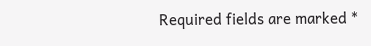Required fields are marked *